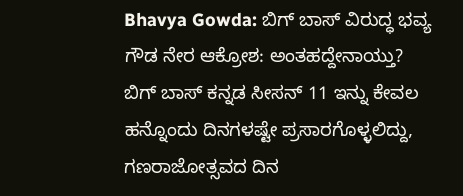Bhavya Gowda: ಬಿಗ್ ಬಾಸ್ ವಿರುದ್ಧ ಭವ್ಯ ಗೌಡ ನೇರ ಆಕ್ರೋಶ: ಅಂತಹದ್ದೇನಾಯ್ತು?
ಬಿಗ್ ಬಾಸ್ ಕನ್ನಡ ಸೀಸನ್ 11 ಇನ್ನು ಕೇವಲ ಹನ್ನೊಂದು ದಿನಗಳಷ್ಟೇ ಪ್ರಸಾರಗೊಳ್ಳಲಿದ್ದು, ಗಣರಾಜೋತ್ಸವದ ದಿನ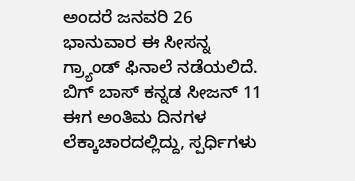ಅಂದರೆ ಜನವರಿ 26 ಭಾನುವಾರ ಈ ಸೀಸನ್ನ ಗ್ರ್ಯಾಂಡ್ ಫಿನಾಲೆ ನಡೆಯಲಿದೆ. ಬಿಗ್ ಬಾಸ್ ಕನ್ನಡ ಸೀಜನ್ 11 ಈಗ ಅಂತಿಮ ದಿನಗಳ ಲೆಕ್ಕಾಚಾರದಲ್ಲಿದ್ದು, ಸ್ಪರ್ಧಿಗಳು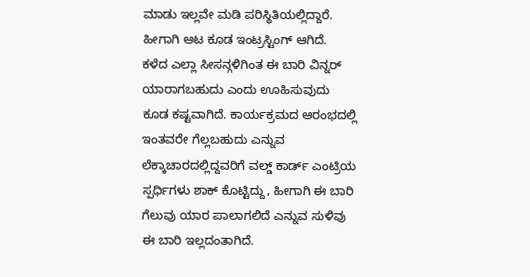ಮಾಡು ಇಲ್ಲವೇ ಮಡಿ ಪರಿಸ್ಥಿತಿಯಲ್ಲಿದ್ದಾರೆ. ಹೀಗಾಗಿ ಆಟ ಕೂಡ ಇಂಟ್ರಸ್ಟಿಂಗ್ ಆಗಿದೆ.
ಕಳೆದ ಎಲ್ಲಾ ಸೀಸನ್ಗಳಿಗಿಂತ ಈ ಬಾರಿ ವಿನ್ನರ್ ಯಾರಾಗಬಹುದು ಎಂದು ಊಹಿಸುವುದು ಕೂಡ ಕಷ್ಟವಾಗಿದೆ. ಕಾರ್ಯಕ್ರಮದ ಆರಂಭದಲ್ಲಿ ಇಂತವರೇ ಗೆಲ್ಲಬಹುದು ಎನ್ನುವ ಲೆಕ್ಕಾಚಾರದಲ್ಲಿದ್ದವರಿಗೆ ವಲ್ಡ್ ಕಾರ್ಡ್ ಎಂಟ್ರಿಯ ಸ್ಪರ್ಧಿಗಳು ಶಾಕ್ ಕೊಟ್ಟಿದ್ದು, ಹೀಗಾಗಿ ಈ ಬಾರಿ ಗೆಲುವು ಯಾರ ಪಾಲಾಗಲಿದೆ ಎನ್ನುವ ಸುಳಿವು ಈ ಬಾರಿ ಇಲ್ಲದಂತಾಗಿದೆ.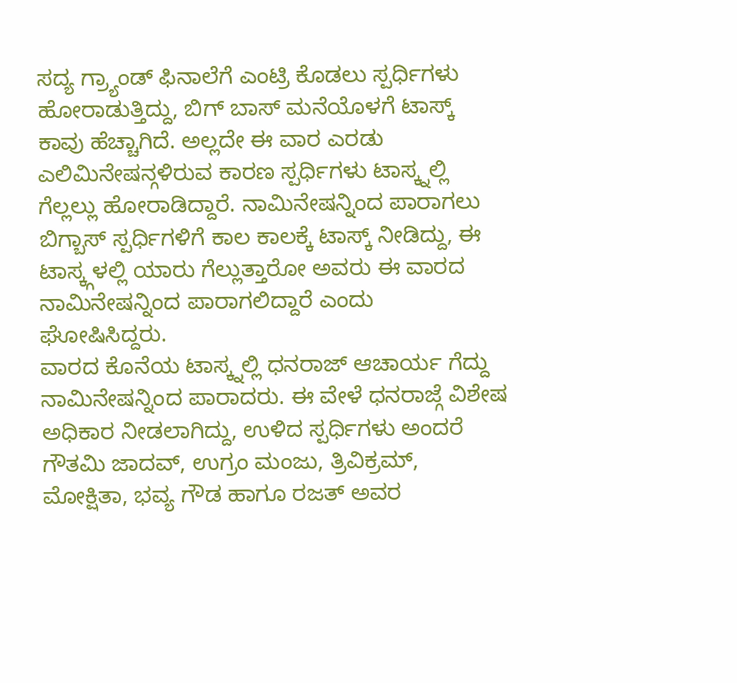ಸದ್ಯ ಗ್ರ್ಯಾಂಡ್ ಫಿನಾಲೆಗೆ ಎಂಟ್ರಿ ಕೊಡಲು ಸ್ಪರ್ಧಿಗಳು ಹೋರಾಡುತ್ತಿದ್ದು, ಬಿಗ್ ಬಾಸ್ ಮನೆಯೊಳಗೆ ಟಾಸ್ಕ್ ಕಾವು ಹೆಚ್ಚಾಗಿದೆ. ಅಲ್ಲದೇ ಈ ವಾರ ಎರಡು ಎಲಿಮಿನೇಷನ್ಗಳಿರುವ ಕಾರಣ ಸ್ಪರ್ಧಿಗಳು ಟಾಸ್ಕ್ನಲ್ಲಿ ಗೆಲ್ಲಲ್ಲು ಹೋರಾಡಿದ್ದಾರೆ. ನಾಮಿನೇಷನ್ನಿಂದ ಪಾರಾಗಲು ಬಿಗ್ಬಾಸ್ ಸ್ಪರ್ಧಿಗಳಿಗೆ ಕಾಲ ಕಾಲಕ್ಕೆ ಟಾಸ್ಕ್ ನೀಡಿದ್ದು, ಈ ಟಾಸ್ಕ್ಗಳಲ್ಲಿ ಯಾರು ಗೆಲ್ಲುತ್ತಾರೋ ಅವರು ಈ ವಾರದ ನಾಮಿನೇಷನ್ನಿಂದ ಪಾರಾಗಲಿದ್ದಾರೆ ಎಂದು ಘೋಷಿಸಿದ್ದರು.
ವಾರದ ಕೊನೆಯ ಟಾಸ್ಕ್ನಲ್ಲಿ ಧನರಾಜ್ ಆಚಾರ್ಯ ಗೆದ್ದು ನಾಮಿನೇಷನ್ನಿಂದ ಪಾರಾದರು. ಈ ವೇಳೆ ಧನರಾಜ್ಗೆ ವಿಶೇಷ ಅಧಿಕಾರ ನೀಡಲಾಗಿದ್ದು, ಉಳಿದ ಸ್ಪರ್ಧಿಗಳು ಅಂದರೆ ಗೌತಮಿ ಜಾದವ್, ಉಗ್ರಂ ಮಂಜು, ತ್ರಿವಿಕ್ರಮ್, ಮೋಕ್ಷಿತಾ, ಭವ್ಯ ಗೌಡ ಹಾಗೂ ರಜತ್ ಅವರ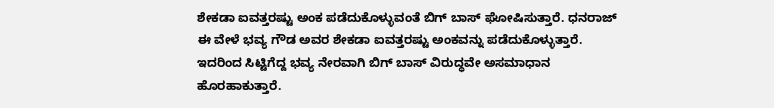ಶೇಕಡಾ ಐವತ್ತರಷ್ಟು ಅಂಕ ಪಡೆದುಕೊಳ್ಳುವಂತೆ ಬಿಗ್ ಬಾಸ್ ಘೋಷಿಸುತ್ತಾರೆ. ಧನರಾಜ್ ಈ ವೇಳೆ ಭವ್ಯ ಗೌಡ ಅವರ ಶೇಕಡಾ ಐವತ್ತರಷ್ಟು ಅಂಕವನ್ನು ಪಡೆದುಕೊಳ್ಳುತ್ತಾರೆ. ಇದರಿಂದ ಸಿಟ್ಟಿಗೆದ್ದ ಭವ್ಯ ನೇರವಾಗಿ ಬಿಗ್ ಬಾಸ್ ವಿರುದ್ಧವೇ ಅಸಮಾಧಾನ ಹೊರಹಾಕುತ್ತಾರೆ.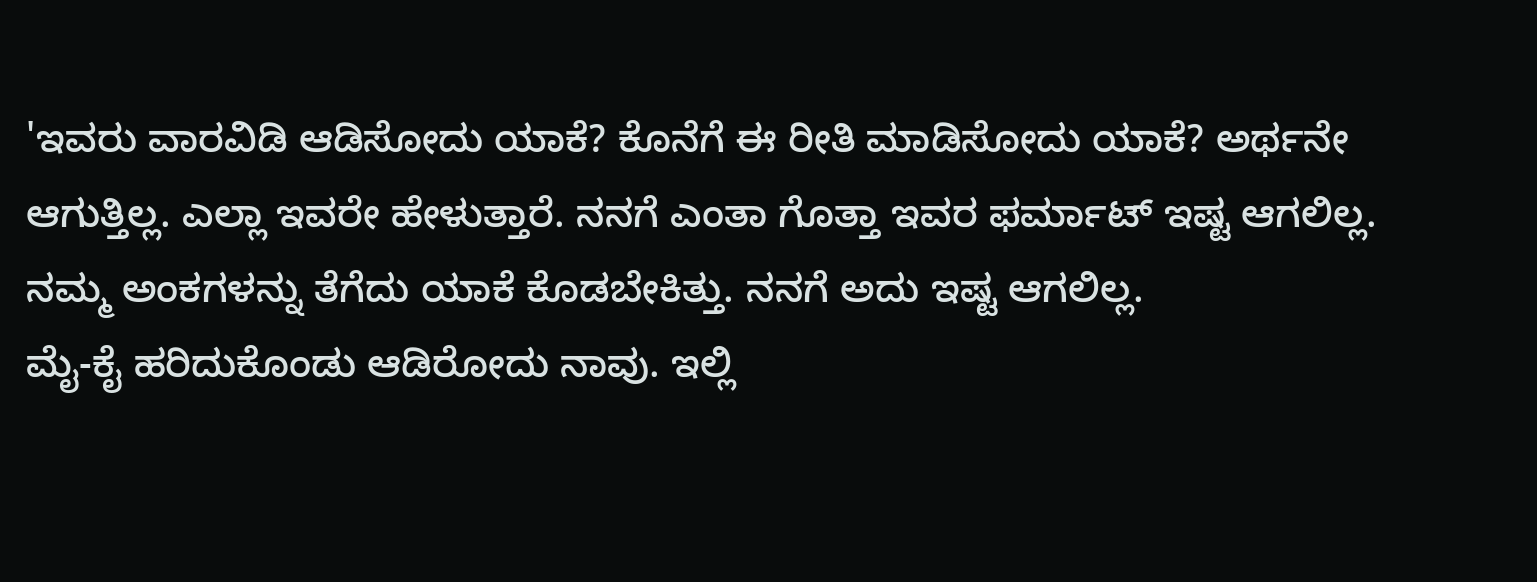'ಇವರು ವಾರವಿಡಿ ಆಡಿಸೋದು ಯಾಕೆ? ಕೊನೆಗೆ ಈ ರೀತಿ ಮಾಡಿಸೋದು ಯಾಕೆ? ಅರ್ಥನೇ ಆಗುತ್ತಿಲ್ಲ. ಎಲ್ಲಾ ಇವರೇ ಹೇಳುತ್ತಾರೆ. ನನಗೆ ಎಂತಾ ಗೊತ್ತಾ ಇವರ ಫರ್ಮಾಟ್ ಇಷ್ಟ ಆಗಲಿಲ್ಲ. ನಮ್ಮ ಅಂಕಗಳನ್ನು ತೆಗೆದು ಯಾಕೆ ಕೊಡಬೇಕಿತ್ತು. ನನಗೆ ಅದು ಇಷ್ಟ ಆಗಲಿಲ್ಲ.
ಮೈ-ಕೈ ಹರಿದುಕೊಂಡು ಆಡಿರೋದು ನಾವು. ಇಲ್ಲಿ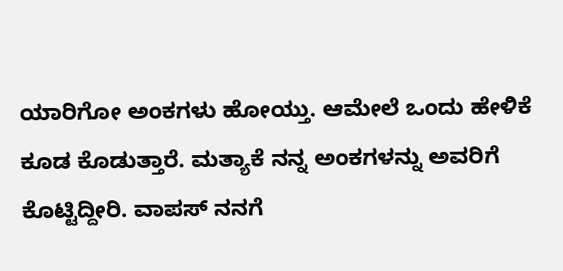ಯಾರಿಗೋ ಅಂಕಗಳು ಹೋಯ್ತು. ಆಮೇಲೆ ಒಂದು ಹೇಳಿಕೆ ಕೂಡ ಕೊಡುತ್ತಾರೆ. ಮತ್ಯಾಕೆ ನನ್ನ ಅಂಕಗಳನ್ನು ಅವರಿಗೆ ಕೊಟ್ಟಿದ್ದೀರಿ. ವಾಪಸ್ ನನಗೆ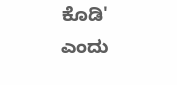ಕೊಡಿ' ಎಂದು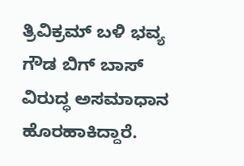ತ್ರಿವಿಕ್ರಮ್ ಬಳಿ ಭವ್ಯ ಗೌಡ ಬಿಗ್ ಬಾಸ್ ವಿರುದ್ಧ ಅಸಮಾಧಾನ ಹೊರಹಾಕಿದ್ದಾರೆ.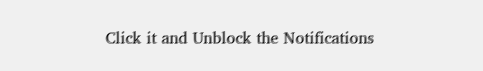Click it and Unblock the Notifications